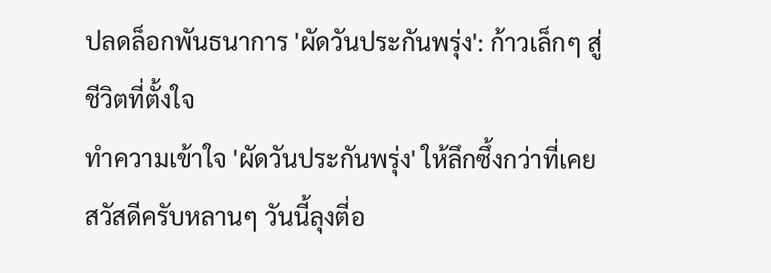ปลดล็อกพันธนาการ 'ผัดวันประกันพรุ่ง': ก้าวเล็กๆ สู่ชีวิตที่ตั้งใจ
ทำความเข้าใจ 'ผัดวันประกันพรุ่ง' ให้ลึกซึ้งกว่าที่เคย
สวัสดีครับหลานๆ วันนี้ลุงตี่อ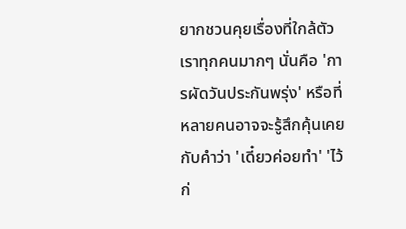ยากชวนคุยเรื่องที่ใกล้ตัวเราทุกคนมากๆ นั่นคือ 'การผัดวันประกันพรุ่ง' หรือที่หลายคนอาจจะรู้สึกคุ้นเคยกับคำว่า 'เดี๋ยวค่อยทำ' 'ไว้ก่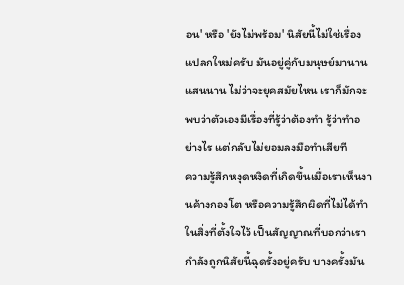อน' หรือ 'ยังไม่พร้อม' นิสัยนี้ไม่ใช่เรื่องแปลกใหม่ครับ มันอยู่คู่กับมนุษย์มานานแสนนาน ไม่ว่าจะยุคสมัยไหน เราก็มักจะพบว่าตัวเองมีเรื่องที่รู้ว่าต้องทำ รู้ว่าทำอย่างไร แต่กลับไม่ยอมลงมือทำเสียที
ความรู้สึกหงุดหงิดที่เกิดขึ้นเมื่อเราเห็นงานค้างกองโต หรือความรู้สึกผิดที่ไม่ได้ทำในสิ่งที่ตั้งใจไว้ เป็นสัญญาณที่บอกว่าเรากำลังถูกนิสัยนี้ฉุดรั้งอยู่ครับ บางครั้งมัน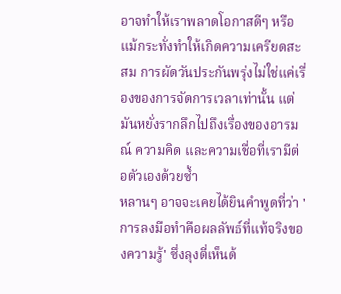อาจทำให้เราพลาดโอกาสดีๆ หรือแม้กระทั่งทำให้เกิดความเครียดสะสม การผัดวันประกันพรุ่งไม่ใช่แค่เรื่องของการจัดการเวลาเท่านั้น แต่มันหยั่งรากลึกไปถึงเรื่องของอารมณ์ ความคิด และความเชื่อที่เรามีต่อตัวเองด้วยซ้ำ
หลานๆ อาจจะเคยได้ยินคำพูดที่ว่า 'การลงมือทำคือผลลัพธ์ที่แท้จริงของความรู้' ซึ่งลุงตี่เห็นด้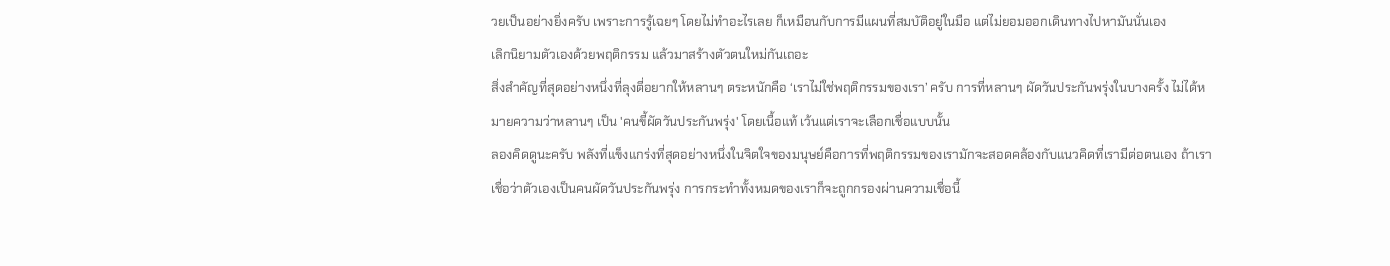วยเป็นอย่างยิ่งครับ เพราะการรู้เฉยๆ โดยไม่ทำอะไรเลย ก็เหมือนกับการมีแผนที่สมบัติอยู่ในมือ แต่ไม่ยอมออกเดินทางไปหามันนั่นเอง
เลิกนิยามตัวเองด้วยพฤติกรรม แล้วมาสร้างตัวตนใหม่กันเถอะ
สิ่งสำคัญที่สุดอย่างหนึ่งที่ลุงตี่อยากให้หลานๆ ตระหนักคือ ‘เราไม่ใช่พฤติกรรมของเรา’ ครับ การที่หลานๆ ผัดวันประกันพรุ่งในบางครั้ง ไม่ได้หมายความว่าหลานๆ เป็น 'คนขี้ผัดวันประกันพรุ่ง' โดยเนื้อแท้ เว้นแต่เราจะเลือกเชื่อแบบนั้น
ลองคิดดูนะครับ พลังที่แข็งแกร่งที่สุดอย่างหนึ่งในจิตใจของมนุษย์คือการที่พฤติกรรมของเรามักจะสอดคล้องกับแนวคิดที่เรามีต่อตนเอง ถ้าเราเชื่อว่าตัวเองเป็นคนผัดวันประกันพรุ่ง การกระทำทั้งหมดของเราก็จะถูกกรองผ่านความเชื่อนี้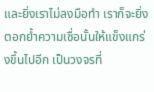และยิ่งเราไม่ลงมือทำ เราก็จะยิ่งตอกย้ำความเชื่อนั้นให้แข็งแกร่งขึ้นไปอีก เป็นวงจรที่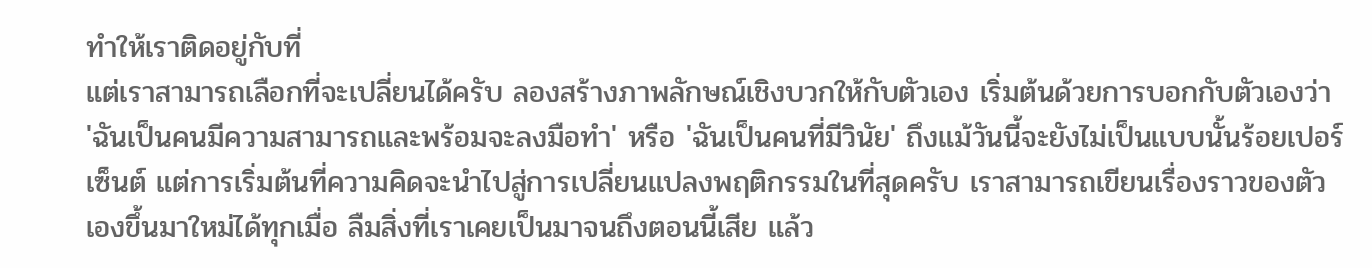ทำให้เราติดอยู่กับที่
แต่เราสามารถเลือกที่จะเปลี่ยนได้ครับ ลองสร้างภาพลักษณ์เชิงบวกให้กับตัวเอง เริ่มต้นด้วยการบอกกับตัวเองว่า 'ฉันเป็นคนมีความสามารถและพร้อมจะลงมือทำ' หรือ 'ฉันเป็นคนที่มีวินัย' ถึงแม้วันนี้จะยังไม่เป็นแบบนั้นร้อยเปอร์เซ็นต์ แต่การเริ่มต้นที่ความคิดจะนำไปสู่การเปลี่ยนแปลงพฤติกรรมในที่สุดครับ เราสามารถเขียนเรื่องราวของตัวเองขึ้นมาใหม่ได้ทุกเมื่อ ลืมสิ่งที่เราเคยเป็นมาจนถึงตอนนี้เสีย แล้ว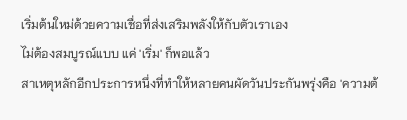เริ่มต้นใหม่ด้วยความเชื่อที่ส่งเสริมพลังให้กับตัวเราเอง
ไม่ต้องสมบูรณ์แบบ แค่ 'เริ่ม' ก็พอแล้ว
สาเหตุหลักอีกประการหนึ่งที่ทำให้หลายคนผัดวันประกันพรุ่งคือ 'ความต้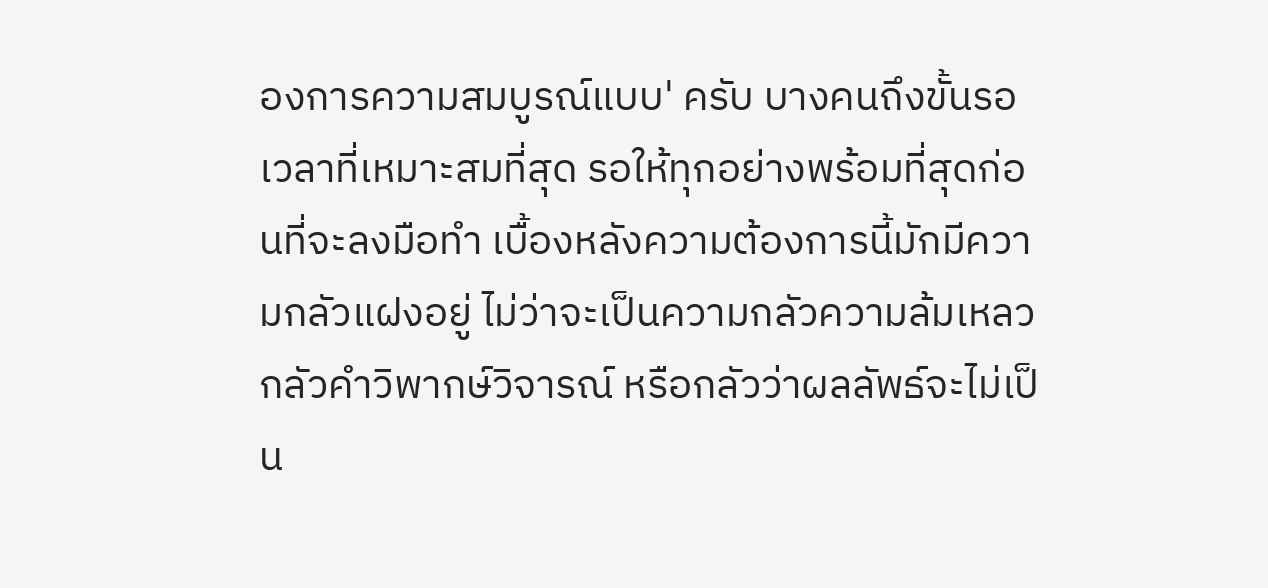องการความสมบูรณ์แบบ' ครับ บางคนถึงขั้นรอเวลาที่เหมาะสมที่สุด รอให้ทุกอย่างพร้อมที่สุดก่อนที่จะลงมือทำ เบื้องหลังความต้องการนี้มักมีความกลัวแฝงอยู่ ไม่ว่าจะเป็นความกลัวความล้มเหลว กลัวคำวิพากษ์วิจารณ์ หรือกลัวว่าผลลัพธ์จะไม่เป็น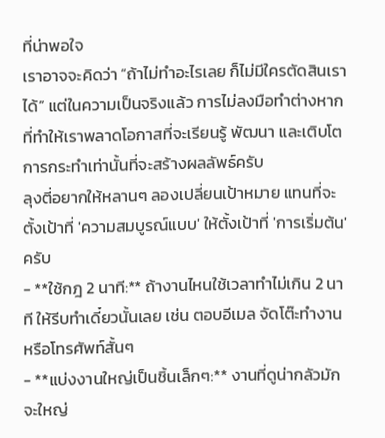ที่น่าพอใจ
เราอาจจะคิดว่า “ถ้าไม่ทำอะไรเลย ก็ไม่มีใครตัดสินเราได้” แต่ในความเป็นจริงแล้ว การไม่ลงมือทำต่างหากที่ทำให้เราพลาดโอกาสที่จะเรียนรู้ พัฒนา และเติบโต การกระทำเท่านั้นที่จะสร้างผลลัพธ์ครับ
ลุงตี่อยากให้หลานๆ ลองเปลี่ยนเป้าหมาย แทนที่จะตั้งเป้าที่ 'ความสมบูรณ์แบบ' ให้ตั้งเป้าที่ 'การเริ่มต้น' ครับ
- **ใช้กฎ 2 นาที:** ถ้างานไหนใช้เวลาทำไม่เกิน 2 นาที ให้รีบทำเดี๋ยวนั้นเลย เช่น ตอบอีเมล จัดโต๊ะทำงาน หรือโทรศัพท์สั้นๆ
- **แบ่งงานใหญ่เป็นชิ้นเล็กๆ:** งานที่ดูน่ากลัวมักจะใหญ่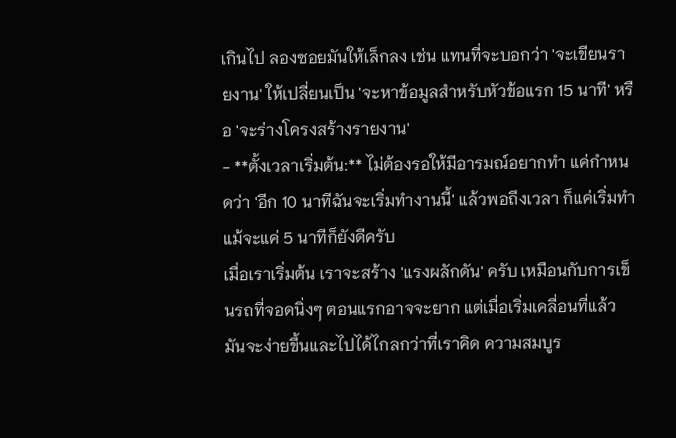เกินไป ลองซอยมันให้เล็กลง เช่น แทนที่จะบอกว่า 'จะเขียนรายงาน' ให้เปลี่ยนเป็น 'จะหาข้อมูลสำหรับหัวข้อแรก 15 นาที' หรือ 'จะร่างโครงสร้างรายงาน'
- **ตั้งเวลาเริ่มต้น:** ไม่ต้องรอให้มีอารมณ์อยากทำ แค่กำหนดว่า 'อีก 10 นาทีฉันจะเริ่มทำงานนี้' แล้วพอถึงเวลา ก็แค่เริ่มทำ แม้จะแค่ 5 นาทีก็ยังดีครับ
เมื่อเราเริ่มต้น เราจะสร้าง 'แรงผลักดัน' ครับ เหมือนกับการเข็นรถที่จอดนิ่งๆ ตอนแรกอาจจะยาก แต่เมื่อเริ่มเคลื่อนที่แล้ว มันจะง่ายขึ้นและไปได้ไกลกว่าที่เราคิด ความสมบูร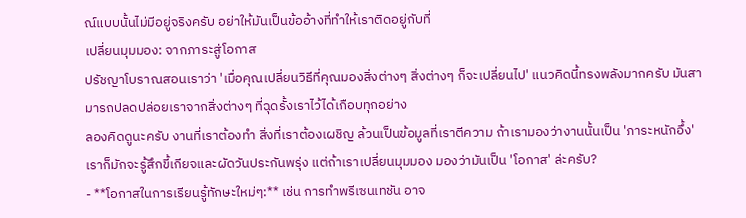ณ์แบบนั้นไม่มีอยู่จริงครับ อย่าให้มันเป็นข้ออ้างที่ทำให้เราติดอยู่กับที่
เปลี่ยนมุมมอง: จากภาระสู่โอกาส
ปรัชญาโบราณสอนเราว่า 'เมื่อคุณเปลี่ยนวิธีที่คุณมองสิ่งต่างๆ สิ่งต่างๆ ก็จะเปลี่ยนไป' แนวคิดนี้ทรงพลังมากครับ มันสามารถปลดปล่อยเราจากสิ่งต่างๆ ที่ฉุดรั้งเราไว้ได้เกือบทุกอย่าง
ลองคิดดูนะครับ งานที่เราต้องทำ สิ่งที่เราต้องเผชิญ ล้วนเป็นข้อมูลที่เราตีความ ถ้าเรามองว่างานนั้นเป็น 'ภาระหนักอึ้ง' เราก็มักจะรู้สึกขี้เกียจและผัดวันประกันพรุ่ง แต่ถ้าเราเปลี่ยนมุมมอง มองว่ามันเป็น 'โอกาส' ล่ะครับ?
- **โอกาสในการเรียนรู้ทักษะใหม่ๆ:** เช่น การทำพรีเซนเทชัน อาจ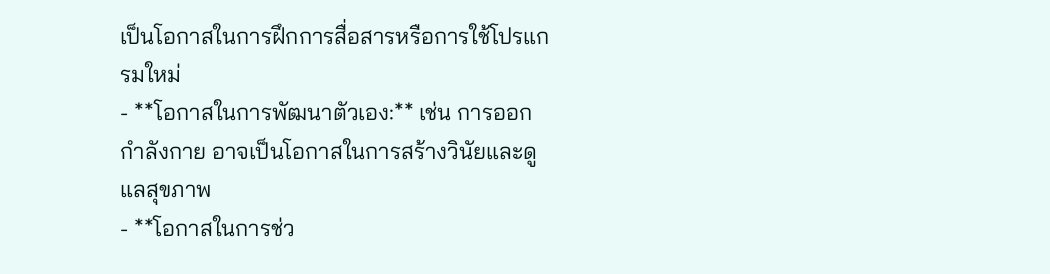เป็นโอกาสในการฝึกการสื่อสารหรือการใช้โปรแกรมใหม่
- **โอกาสในการพัฒนาตัวเอง:** เช่น การออกกำลังกาย อาจเป็นโอกาสในการสร้างวินัยและดูแลสุขภาพ
- **โอกาสในการช่ว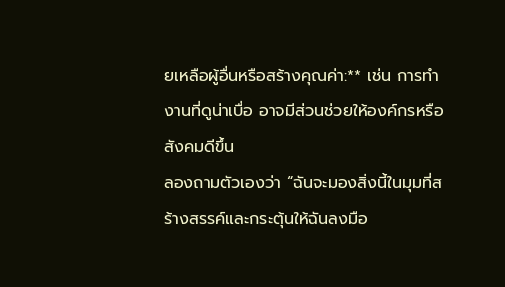ยเหลือผู้อื่นหรือสร้างคุณค่า:** เช่น การทำงานที่ดูน่าเบื่อ อาจมีส่วนช่วยให้องค์กรหรือสังคมดีขึ้น
ลองถามตัวเองว่า “ฉันจะมองสิ่งนี้ในมุมที่สร้างสรรค์และกระตุ้นให้ฉันลงมือ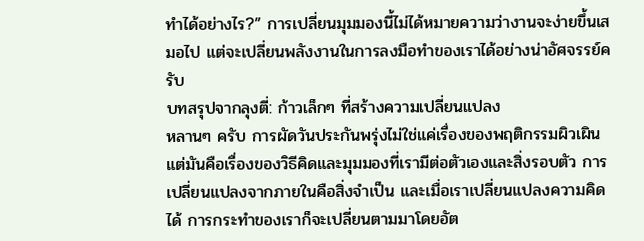ทำได้อย่างไร?” การเปลี่ยนมุมมองนี้ไม่ได้หมายความว่างานจะง่ายขึ้นเสมอไป แต่จะเปลี่ยนพลังงานในการลงมือทำของเราได้อย่างน่าอัศจรรย์ครับ
บทสรุปจากลุงตี่: ก้าวเล็กๆ ที่สร้างความเปลี่ยนแปลง
หลานๆ ครับ การผัดวันประกันพรุ่งไม่ใช่แค่เรื่องของพฤติกรรมผิวเผิน แต่มันคือเรื่องของวิธีคิดและมุมมองที่เรามีต่อตัวเองและสิ่งรอบตัว การเปลี่ยนแปลงจากภายในคือสิ่งจำเป็น และเมื่อเราเปลี่ยนแปลงความคิดได้ การกระทำของเราก็จะเปลี่ยนตามมาโดยอัต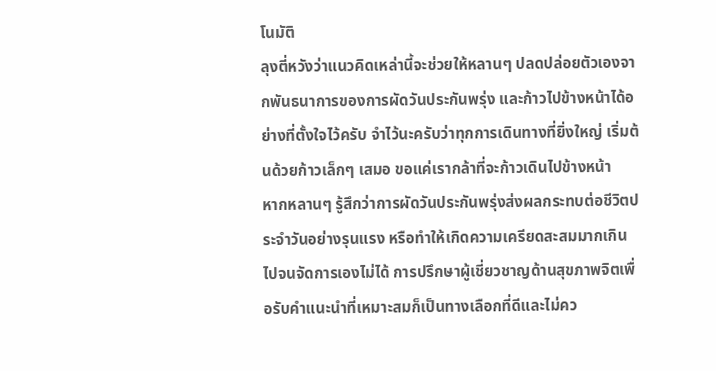โนมัติ
ลุงตี่หวังว่าแนวคิดเหล่านี้จะช่วยให้หลานๆ ปลดปล่อยตัวเองจากพันธนาการของการผัดวันประกันพรุ่ง และก้าวไปข้างหน้าได้อย่างที่ตั้งใจไว้ครับ จำไว้นะครับว่าทุกการเดินทางที่ยิ่งใหญ่ เริ่มต้นด้วยก้าวเล็กๆ เสมอ ขอแค่เรากล้าที่จะก้าวเดินไปข้างหน้า
หากหลานๆ รู้สึกว่าการผัดวันประกันพรุ่งส่งผลกระทบต่อชีวิตประจำวันอย่างรุนแรง หรือทำให้เกิดความเครียดสะสมมากเกินไปจนจัดการเองไม่ได้ การปรึกษาผู้เชี่ยวชาญด้านสุขภาพจิตเพื่อรับคำแนะนำที่เหมาะสมก็เป็นทางเลือกที่ดีและไม่คว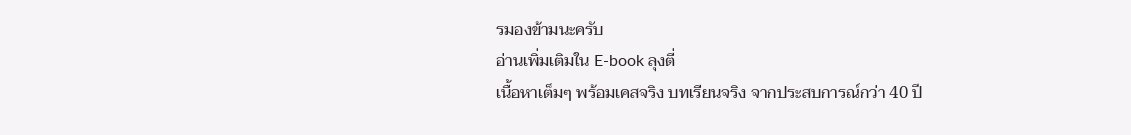รมองข้ามนะครับ
อ่านเพิ่มเติมใน E-book ลุงตี่
เนื้อหาเต็มๆ พร้อมเคสจริง บทเรียนจริง จากประสบการณ์กว่า 40 ปี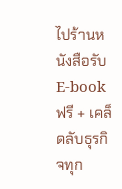ไปร้านหนังสือรับ E-book ฟรี + เคล็ดลับธุรกิจทุก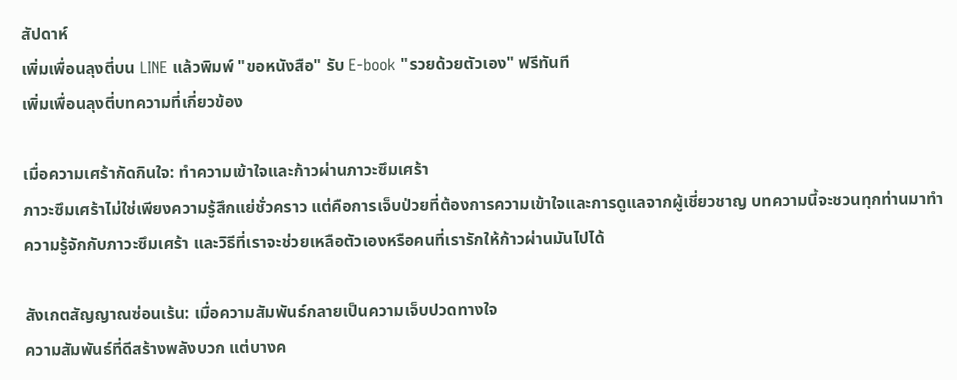สัปดาห์
เพิ่มเพื่อนลุงตี่บน LINE แล้วพิมพ์ "ขอหนังสือ" รับ E-book "รวยด้วยตัวเอง" ฟรีทันที
เพิ่มเพื่อนลุงตี่บทความที่เกี่ยวข้อง

เมื่อความเศร้ากัดกินใจ: ทำความเข้าใจและก้าวผ่านภาวะซึมเศร้า
ภาวะซึมเศร้าไม่ใช่เพียงความรู้สึกแย่ชั่วคราว แต่คือการเจ็บป่วยที่ต้องการความเข้าใจและการดูแลจากผู้เชี่ยวชาญ บทความนี้จะชวนทุกท่านมาทำความรู้จักกับภาวะซึมเศร้า และวิธีที่เราจะช่วยเหลือตัวเองหรือคนที่เรารักให้ก้าวผ่านมันไปได้

สังเกตสัญญาณซ่อนเร้น: เมื่อความสัมพันธ์กลายเป็นความเจ็บปวดทางใจ
ความสัมพันธ์ที่ดีสร้างพลังบวก แต่บางค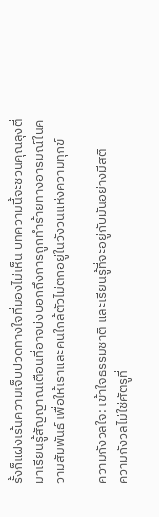รั้งก็แฝงเร้นความเจ็บปวดทางใจที่มองไม่เห็น บทความนี้จะชวนคุณลุงตี่มาเรียนรู้สัญญาณเตือนที่อาจบ่งบอกถึงการถูกทำร้ายทางอารมณ์ในความสัมพันธ์ เพื่อให้เราและคนใกล้ตัวไม่ตกอยู่ในวังวนแห่งความทุกข์

ความกังวลใจ: เข้าใจธรรมชาติ และเรียนรู้ที่จะอยู่กับมันอย่างมีสติ
ความกังวลไม่ใช่ศัตรูที่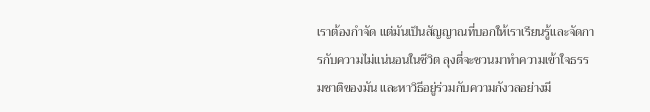เราต้องกำจัด แต่มันเป็นสัญญาณที่บอกให้เราเรียนรู้และจัดการกับความไม่แน่นอนในชีวิต ลุงตี่จะชวนมาทำความเข้าใจธรรมชาติของมัน และหาวิธีอยู่ร่วมกับความกังวลอย่างมี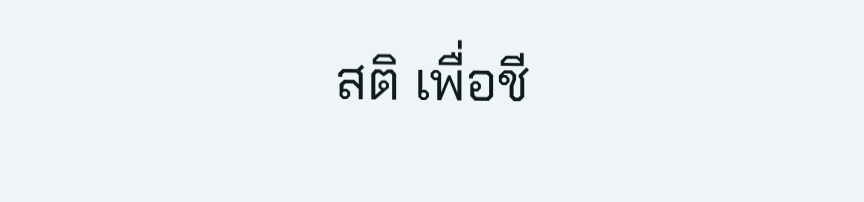สติ เพื่อชี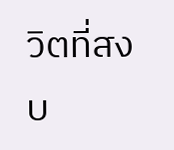วิตที่สงบ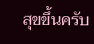สุขขึ้นครับ